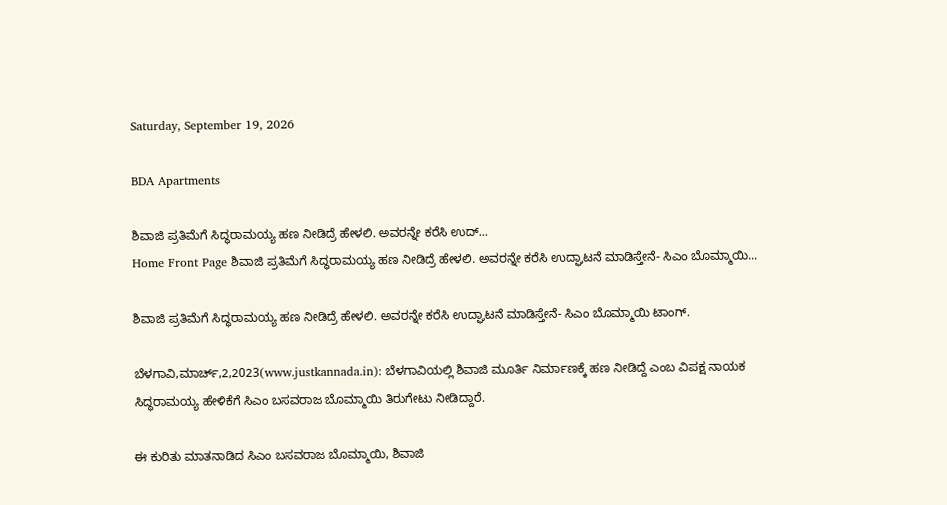Saturday, September 19, 2026

BDA Apartments

ಶಿವಾಜಿ ಪ್ರತಿಮೆಗೆ ಸಿದ್ಧರಾಮಯ್ಯ ಹಣ ನೀಡಿದ್ರೆ ಹೇಳಲಿ. ಅವರನ್ನೇ ಕರೆಸಿ ಉದ್...
Home Front Page ಶಿವಾಜಿ ಪ್ರತಿಮೆಗೆ ಸಿದ್ಧರಾಮಯ್ಯ ಹಣ ನೀಡಿದ್ರೆ ಹೇಳಲಿ. ಅವರನ್ನೇ ಕರೆಸಿ ಉದ್ಘಾಟನೆ ಮಾಡಿಸ್ತೇನೆ- ಸಿಎಂ ಬೊಮ್ಮಾಯಿ...

ಶಿವಾಜಿ ಪ್ರತಿಮೆಗೆ ಸಿದ್ಧರಾಮಯ್ಯ ಹಣ ನೀಡಿದ್ರೆ ಹೇಳಲಿ. ಅವರನ್ನೇ ಕರೆಸಿ ಉದ್ಘಾಟನೆ ಮಾಡಿಸ್ತೇನೆ- ಸಿಎಂ ಬೊಮ್ಮಾಯಿ ಟಾಂಗ್.

ಬೆಳಗಾವಿ,ಮಾರ್ಚ್,2,2023(www.justkannada.in): ಬೆಳಗಾವಿಯಲ್ಲಿ ಶಿವಾಜಿ ಮೂರ್ತಿ ನಿರ್ಮಾಣಕ್ಕೆ ಹಣ ನೀಡಿದ್ದೆ ಎಂಬ ವಿಪಕ್ಷ ನಾಯಕ ಸಿದ್ಧರಾಮಯ್ಯ ಹೇಳಿಕೆಗೆ ಸಿಎಂ ಬಸವರಾಜ ಬೊಮ್ಮಾಯಿ ತಿರುಗೇಟು ನೀಡಿದ್ದಾರೆ.

ಈ ಕುರಿತು ಮಾತನಾಡಿದ ಸಿಎಂ ಬಸವರಾಜ ಬೊಮ್ಮಾಯಿ, ಶಿವಾಜಿ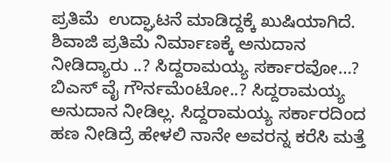ಪ್ರತಿಮೆ  ಉದ್ಘಾಟನೆ ಮಾಡಿದ್ದಕ್ಕೆ ಖುಷಿಯಾಗಿದೆ.  ಶಿವಾಜಿ ಪ್ರತಿಮೆ ನಿರ್ಮಾಣಕ್ಕೆ ಅನುದಾನ ನೀಡಿದ್ಯಾರು ..? ಸಿದ್ದರಾಮಯ್ಯ ಸರ್ಕಾರವೋ…?  ಬಿಎಸ್ ವೈ ಗೌರ್ನಮೆಂಟೋ..? ಸಿದ್ದರಾಮಯ್ಯ ಅನುದಾನ ನೀಡಿಲ್ಲ. ಸಿದ್ದರಾಮಯ್ಯ ಸರ್ಕಾರದಿಂದ ಹಣ ನೀಡಿದ್ರೆ ಹೇಳಲಿ ನಾನೇ ಅವರನ್ನ ಕರೆಸಿ ಮತ್ತೆ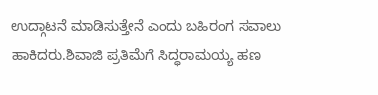ಉದ್ಗಾಟನೆ ಮಾಡಿಸುತ್ತೇನೆ ಎಂದು ಬಹಿರಂಗ ಸವಾಲು ಹಾಕಿದರು.ಶಿವಾಜಿ ಪ್ರತಿಮೆಗೆ ಸಿದ್ಧರಾಮಯ್ಯ ಹಣ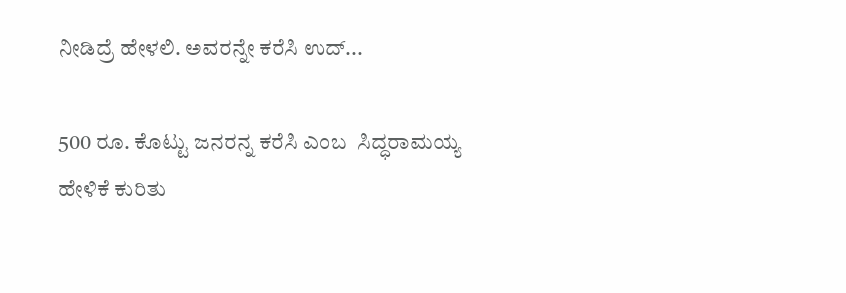ನೀಡಿದ್ರೆ ಹೇಳಲಿ. ಅವರನ್ನೇ ಕರೆಸಿ ಉದ್...

500 ರೂ. ಕೊಟ್ಟು ಜನರನ್ನ ಕರೆಸಿ ಎಂಬ  ಸಿದ್ಧರಾಮಯ್ಯ ಹೇಳಿಕೆ ಕುರಿತು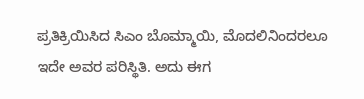ಪ್ರತಿಕ್ರಿಯಿಸಿದ ಸಿಎಂ ಬೊಮ್ಮಾಯಿ, ಮೊದಲಿನಿಂದರಲೂ ಇದೇ ಅವರ ಪರಿಸ್ಥಿತಿ. ಅದು ಈಗ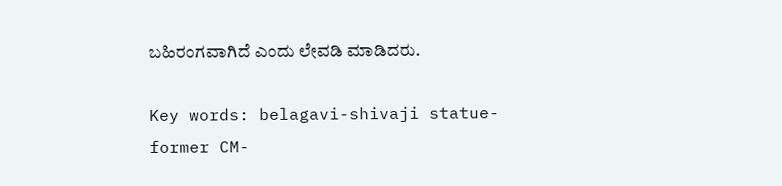ಬಹಿರಂಗವಾಗಿದೆ ಎಂದು ಲೇವಡಿ ಮಾಡಿದರು.

Key words: belagavi-shivaji statue-former CM-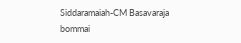Siddaramaiah-CM Basavaraja bommai